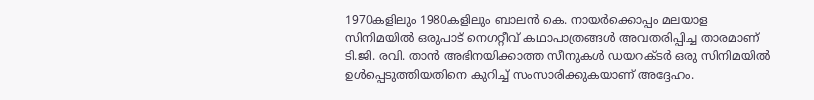1970കളിലും 1980കളിലും ബാലന്‍ കെ. നായര്‍ക്കൊപ്പം മലയാള സിനിമയില്‍ ഒരുപാട് നെഗറ്റീവ് കഥാപാത്രങ്ങള്‍ അവതരിപ്പിച്ച താരമാണ് ടി.ജി. രവി. താന്‍ അഭിനയിക്കാത്ത സീനുകള്‍ ഡയറക്ടര്‍ ഒരു സിനിമയില്‍ ഉള്‍പ്പെടുത്തിയതിനെ കുറിച്ച് സംസാരിക്കുകയാണ് അദ്ദേഹം.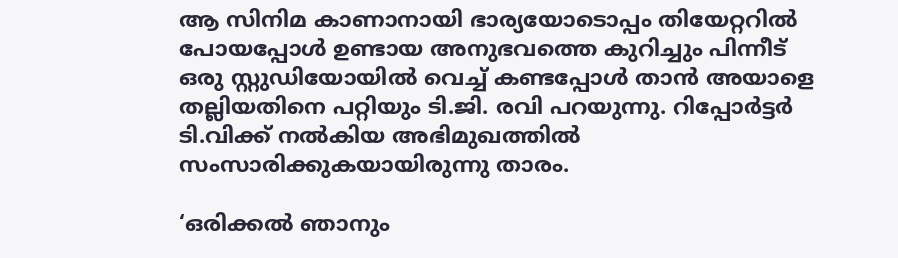ആ സിനിമ കാണാനായി ഭാര്യയോടൊപ്പം തിയേറ്ററില്‍ പോയപ്പോള്‍ ഉണ്ടായ അനുഭവത്തെ കുറിച്ചും പിന്നീട് ഒരു സ്റ്റുഡിയോയില്‍ വെച്ച് കണ്ടപ്പോള്‍ താന്‍ അയാളെ തല്ലിയതിനെ പറ്റിയും ടി.ജി. രവി പറയുന്നു. റിപ്പോര്‍ട്ടര്‍ ടി.വിക്ക് നല്‍കിയ അഭിമുഖത്തില്‍ സംസാരിക്കുകയായിരുന്നു താരം.

‘ഒരിക്കല്‍ ഞാനും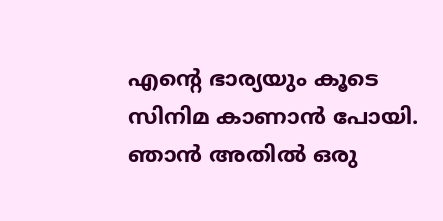എന്റെ ഭാര്യയും കൂടെ സിനിമ കാണാന്‍ പോയി. ഞാന്‍ അതില്‍ ഒരു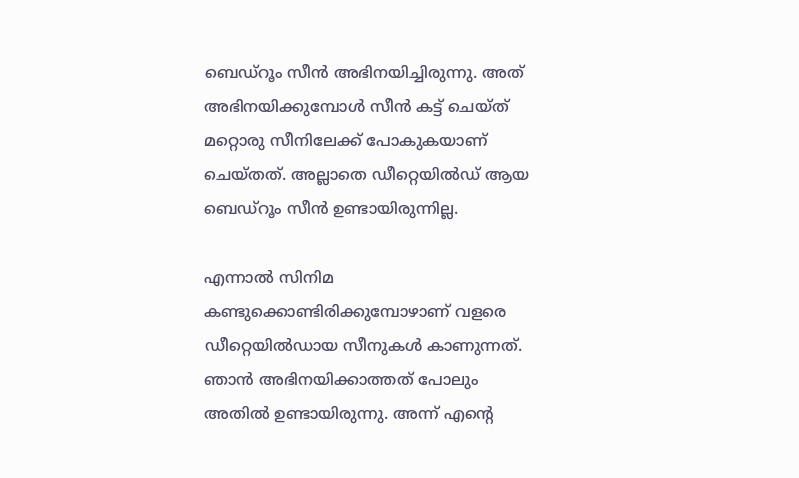ബെഡ്‌റൂം സീന്‍ അഭിനയിച്ചിരുന്നു. അത് അഭിനയിക്കുമ്പോള്‍ സീന്‍ കട്ട് ചെയ്ത് മറ്റൊരു സീനിലേക്ക് പോകുകയാണ് ചെയ്തത്. അല്ലാതെ ഡീറ്റെയില്‍ഡ് ആയ ബെഡ്റൂം സീന്‍ ഉണ്ടായിരുന്നില്ല.

എന്നാല്‍ സിനിമ കണ്ടുക്കൊണ്ടിരിക്കുമ്പോഴാണ് വളരെ ഡീറ്റെയില്‍ഡായ സീനുകള്‍ കാണുന്നത്. ഞാന്‍ അഭിനയിക്കാത്തത് പോലും അതില്‍ ഉണ്ടായിരുന്നു. അന്ന് എന്റെ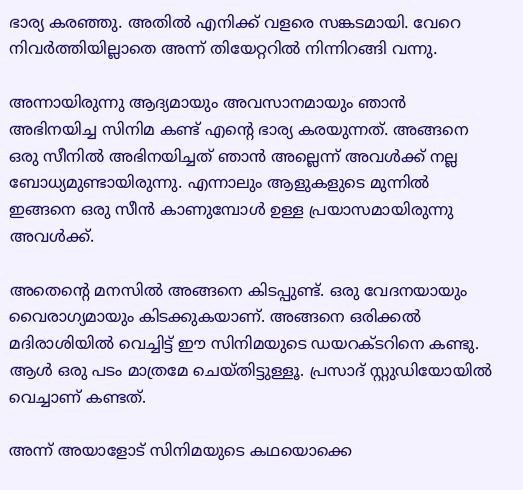ഭാര്യ കരഞ്ഞു. അതില്‍ എനിക്ക് വളരെ സങ്കടമായി. വേറെ നിവര്‍ത്തിയില്ലാതെ അന്ന് തിയേറ്ററില്‍ നിന്നിറങ്ങി വന്നു.

അന്നായിരുന്നു ആദ്യമായും അവസാനമായും ഞാന്‍ അഭിനയിച്ച സിനിമ കണ്ട് എന്റെ ഭാര്യ കരയുന്നത്. അങ്ങനെ ഒരു സീനില്‍ അഭിനയിച്ചത് ഞാന്‍ അല്ലെന്ന് അവള്‍ക്ക് നല്ല ബോധ്യമുണ്ടായിരുന്നു. എന്നാലും ആളുകളുടെ മുന്നില്‍ ഇങ്ങനെ ഒരു സീന്‍ കാണുമ്പോള്‍ ഉള്ള പ്രയാസമായിരുന്നു അവള്‍ക്ക്.

അതെന്റെ മനസില്‍ അങ്ങനെ കിടപ്പുണ്ട്. ഒരു വേദനയായും വൈരാഗ്യമായും കിടക്കുകയാണ്. അങ്ങനെ ഒരിക്കല്‍ മദിരാശിയില്‍ വെച്ചിട്ട് ഈ സിനിമയുടെ ഡയറക്ടറിനെ കണ്ടു. ആള്‍ ഒരു പടം മാത്രമേ ചെയ്തിട്ടുള്ളൂ. പ്രസാദ് സ്റ്റുഡിയോയില്‍ വെച്ചാണ് കണ്ടത്.

അന്ന് അയാളോട് സിനിമയുടെ കഥയൊക്കെ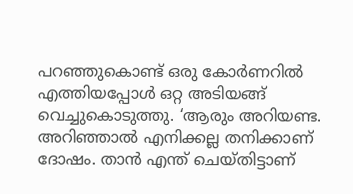പറഞ്ഞുകൊണ്ട് ഒരു കോര്‍ണറില്‍ എത്തിയപ്പോള്‍ ഒറ്റ അടിയങ്ങ് വെച്ചുകൊടുത്തു. ‘ആരും അറിയണ്ട. അറിഞ്ഞാല്‍ എനിക്കല്ല തനിക്കാണ് ദോഷം. താന്‍ എന്ത് ചെയ്തിട്ടാണ്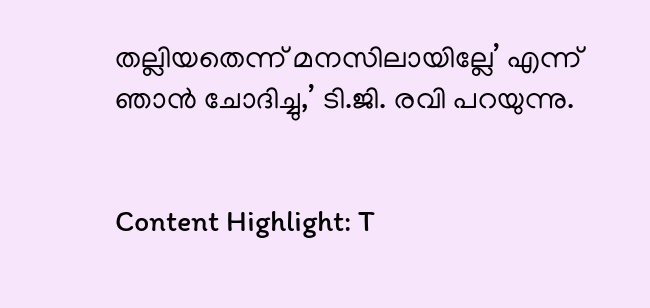തല്ലിയതെന്ന് മനസിലായില്ലേ’ എന്ന് ഞാന്‍ ചോദിച്ചു,’ ടി.ജി. രവി പറയുന്നു.


Content Highlight: T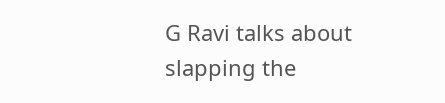G Ravi talks about slapping the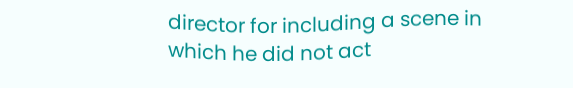director for including a scene in which he did not act